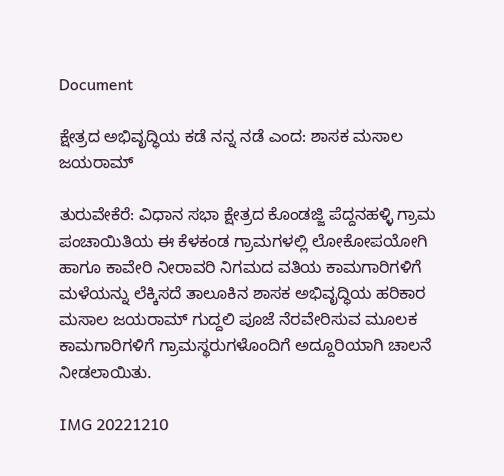Document

ಕ್ಷೇತ್ರದ ಅಭಿವೃದ್ಧಿಯ ಕಡೆ ನನ್ನ ನಡೆ ಎಂದ: ಶಾಸಕ ಮಸಾಲ ಜಯರಾಮ್

ತುರುವೇಕೆರೆ: ವಿಧಾನ ಸಭಾ ಕ್ಷೇತ್ರದ ಕೊಂಡಜ್ಜಿ ಪೆದ್ದನಹಳ್ಳಿ ಗ್ರಾಮ ಪಂಚಾಯಿತಿಯ ಈ ಕೆಳಕಂಡ ಗ್ರಾಮಗಳಲ್ಲಿ ಲೋಕೋಪಯೋಗಿ ಹಾಗೂ ಕಾವೇರಿ ನೀರಾವರಿ ನಿಗಮದ ವತಿಯ ಕಾಮಗಾರಿಗಳಿಗೆ ಮಳೆಯನ್ನು ಲೆಕ್ಕಿಸದೆ ತಾಲೂಕಿನ ಶಾಸಕ ಅಭಿವೃದ್ಧಿಯ ಹರಿಕಾರ ಮಸಾಲ ಜಯರಾಮ್ ಗುದ್ದಲಿ ಪೂಜೆ ನೆರವೇರಿಸುವ ಮೂಲಕ ಕಾಮಗಾರಿಗಳಿಗೆ ಗ್ರಾಮಸ್ಥರುಗಳೊಂದಿಗೆ ಅದ್ದೂರಿಯಾಗಿ ಚಾಲನೆ ನೀಡಲಾಯಿತು.

IMG 20221210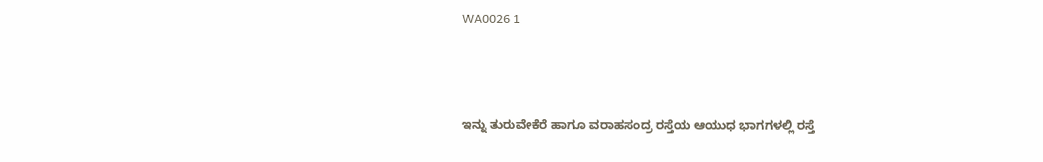WA0026 1



ಇನ್ನು ತುರುವೇಕೆರೆ ಹಾಗೂ ವರಾಹಸಂದ್ರ ರಸ್ತೆಯ ಆಯುಧ ಭಾಗಗಳಲ್ಲಿ ರಸ್ತೆ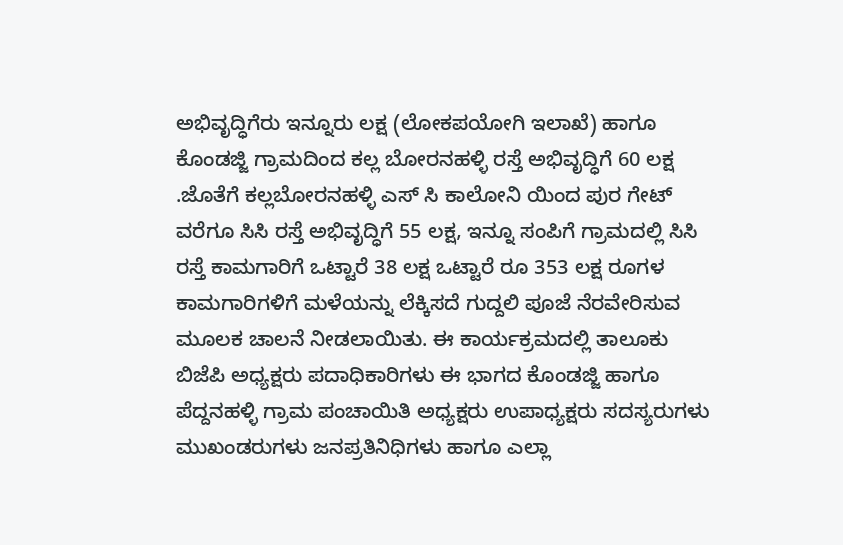ಅಭಿವೃದ್ಧಿಗೆರು ಇನ್ನೂರು ಲಕ್ಷ (ಲೋಕಪಯೋಗಿ ಇಲಾಖೆ) ಹಾಗೂ ಕೊಂಡಜ್ಜಿ ಗ್ರಾಮದಿಂದ ಕಲ್ಲ ಬೋರನಹಳ್ಳಿ ರಸ್ತೆ ಅಭಿವೃದ್ಧಿಗೆ 60 ಲಕ್ಷ .ಜೊತೆಗೆ ಕಲ್ಲಬೋರನಹಳ್ಳಿ ಎಸ್ ಸಿ ಕಾಲೋನಿ ಯಿಂದ ಪುರ ಗೇಟ್ ವರೆಗೂ ಸಿಸಿ ರಸ್ತೆ ಅಭಿವೃದ್ಧಿಗೆ 55 ಲಕ್ಷ, ಇನ್ನೂ ಸಂಪಿಗೆ ಗ್ರಾಮದಲ್ಲಿ ಸಿಸಿ ರಸ್ತೆ ಕಾಮಗಾರಿಗೆ ಒಟ್ಟಾರೆ 38 ಲಕ್ಷ ಒಟ್ಟಾರೆ ರೂ 353 ಲಕ್ಷ ರೂಗಳ ಕಾಮಗಾರಿಗಳಿಗೆ ಮಳೆಯನ್ನು ಲೆಕ್ಕಿಸದೆ ಗುದ್ದಲಿ ಪೂಜೆ ನೆರವೇರಿಸುವ ಮೂಲಕ ಚಾಲನೆ ನೀಡಲಾಯಿತು. ಈ ಕಾರ್ಯಕ್ರಮದಲ್ಲಿ ತಾಲೂಕು ಬಿಜೆಪಿ ಅಧ್ಯಕ್ಷರು ಪದಾಧಿಕಾರಿಗಳು ಈ ಭಾಗದ ಕೊಂಡಜ್ಜಿ ಹಾಗೂ ಪೆದ್ದನಹಳ್ಳಿ ಗ್ರಾಮ ಪಂಚಾಯಿತಿ ಅಧ್ಯಕ್ಷರು ಉಪಾಧ್ಯಕ್ಷರು ಸದಸ್ಯರುಗಳು ಮುಖಂಡರುಗಳು ಜನಪ್ರತಿನಿಧಿಗಳು ಹಾಗೂ ಎಲ್ಲಾ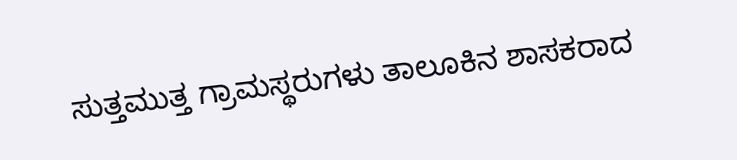ಸುತ್ತಮುತ್ತ ಗ್ರಾಮಸ್ಥರುಗಳು ತಾಲೂಕಿನ ಶಾಸಕರಾದ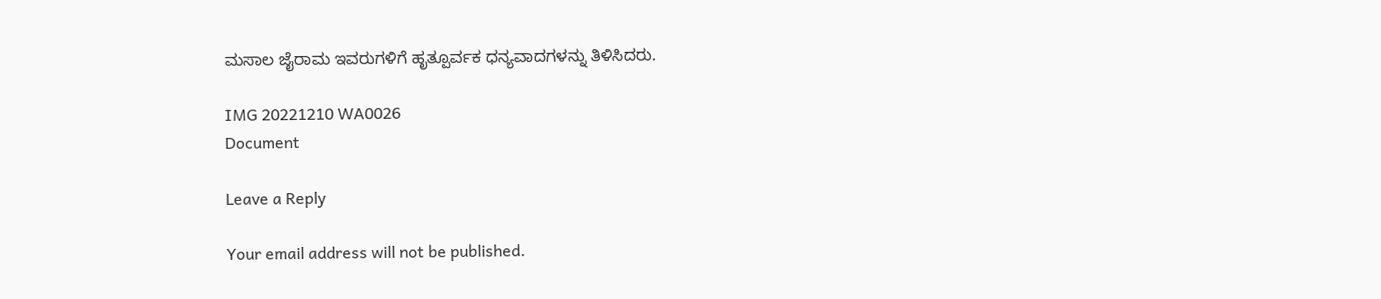ಮಸಾಲ ಜೈರಾಮ ಇವರುಗಳಿಗೆ ಹೃತ್ಪೂರ್ವಕ ಧನ್ಯವಾದಗಳನ್ನು ತಿಳಿಸಿದರು.

IMG 20221210 WA0026
Document

Leave a Reply

Your email address will not be published.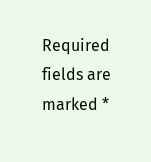Required fields are marked *